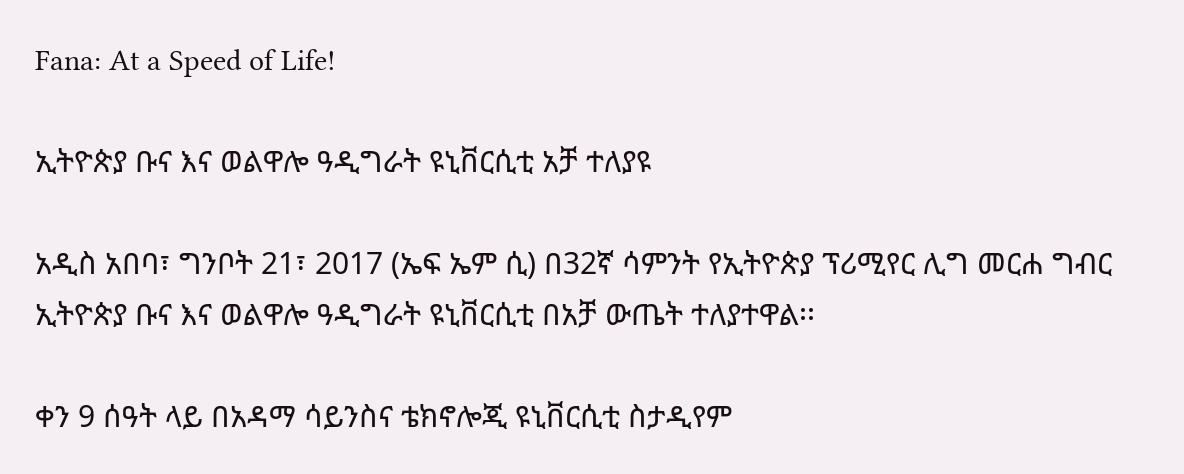Fana: At a Speed of Life!

ኢትዮጵያ ቡና እና ወልዋሎ ዓዲግራት ዩኒቨርሲቲ አቻ ተለያዩ

አዲስ አበባ፣ ግንቦት 21፣ 2017 (ኤፍ ኤም ሲ) በ32ኛ ሳምንት የኢትዮጵያ ፕሪሚየር ሊግ መርሐ ግብር ኢትዮጵያ ቡና እና ወልዋሎ ዓዲግራት ዩኒቨርሲቲ በአቻ ውጤት ተለያተዋል፡፡

ቀን 9 ሰዓት ላይ በአዳማ ሳይንስና ቴክኖሎጂ ዩኒቨርሲቲ ስታዲየም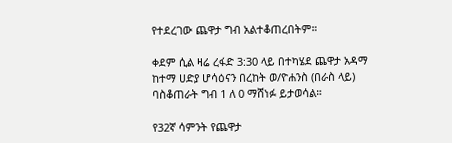የተደረገው ጨዋታ ግብ አልተቆጠረበትም።

ቀደም ሲል ዛሬ ረፋድ 3:30 ላይ በተካሄደ ጨዋታ አዳማ ከተማ ሀድያ ሆሳዕናን በረከት ወ/ዮሐንስ (በራስ ላይ) ባስቆጠራት ግብ 1 ለ 0 ማሸነፉ ይታወሳል።

የ32ኛ ሳምንት የጨዋታ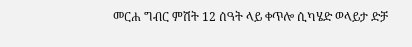መርሐ ግብር ምሽት 12 ሰዓት ላይ ቀጥሎ ሲካሄድ ወላይታ ድቻ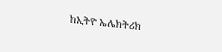ከኢትዮ ኤሌክትሪክ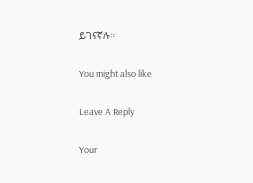ይገናኛሉ።

You might also like

Leave A Reply

Your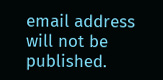email address will not be published.